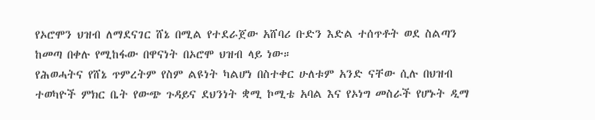የኦሮሞን ህዝብ ለማደናገር ሸኔ በሚል የተደራጀው አሸባሪ ቡድን እድል ተሰጥቶት ወደ ስልጣን ከመጣ በቀሉ የሚከፋው በዋናነት በኦሮሞ ህዝብ ላይ ነው።
የሕወሓትና የሸኔ ጥምረትም የስም ልዩነት ካልሆነ በስተቀር ሁለቱም አንድ ናቸው ሲሉ በህዝብ ተወካዮች ምክር ቤት የውጭ ጉዳይና ደህንነት ቋሚ ኮሚቴ አባል እና የኦነግ መስራች የሆኑት ዲማ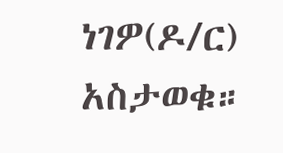ነገዎ(ዶ/ር) አስታወቁ።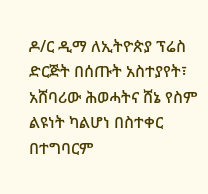ዶ/ር ዲማ ለኢትዮጵያ ፕሬስ ድርጅት በሰጡት አስተያየት፣ አሸባሪው ሕወሓትና ሸኔ የስም ልዩነት ካልሆነ በስተቀር በተግባርም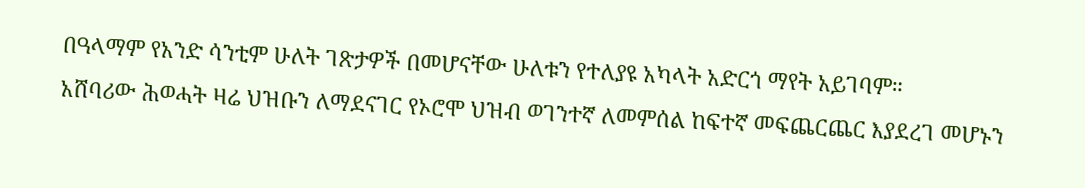በዓላማም የአንድ ሳንቲም ሁለት ገጽታዎች በመሆናቸው ሁለቱን የተለያዩ አካላት አድርጎ ማየት አይገባም።
አሸባሪው ሕወሓት ዛሬ ህዝቡን ለማደናገር የኦሮሞ ህዝብ ወገንተኛ ለመምሰል ከፍተኛ መፍጨርጨር እያደረገ መሆኑን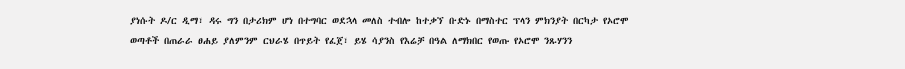ያነሱት ዶ/ር ዲማ፣ ዳሩ ግን በታሪክም ሆነ በተግባር ወደኋላ መለስ ተብሎ ከተቃኘ ቡድኑ በማስተር ፕላን ምክንያት በርካታ የኦሮሞ ወጣቶች በጠራራ ፀሐይ ያለምንም ርህራሄ በጥይት የፈጀ፣ ይሄ ሳያንስ የእሬቻ በዓል ለማክበር የወጡ የኦሮሞ ንጹሃንን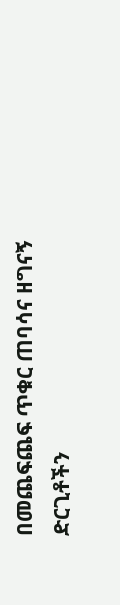በመጨፍጨፍ ጥቁር ጠባሳና ዘግናኝ ድርጊቶችን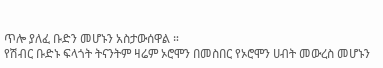ጥሎ ያለፈ ቡድን መሆኑን አስታውሰዋል ።
የሽብር ቡድኑ ፍላጎት ትናንትም ዛሬም ኦሮሞን በመስበር የኦሮሞን ሀብት መውረስ መሆኑን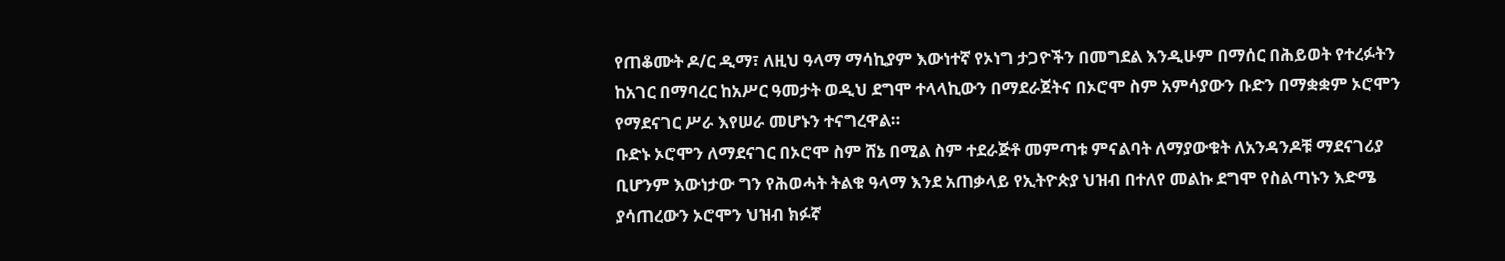የጠቆሙት ዶ/ር ዲማ፣ ለዚህ ዓላማ ማሳኪያም እውነተኛ የኦነግ ታጋዮችን በመግደል እንዲሁም በማሰር በሕይወት የተረፉትን ከአገር በማባረር ከአሥር ዓመታት ወዲህ ደግሞ ተላላኪውን በማደራጀትና በኦሮሞ ስም አምሳያውን ቡድን በማቋቋም ኦሮሞን የማደናገር ሥራ እየሠራ መሆኑን ተናግረዋል።
ቡድኑ ኦሮሞን ለማደናገር በኦሮሞ ስም ሸኔ በሚል ስም ተደራጅቶ መምጣቱ ምናልባት ለማያውቁት ለአንዳንዶቹ ማደናገሪያ ቢሆንም እውነታው ግን የሕወሓት ትልቁ ዓላማ እንደ አጠቃላይ የኢትዮጵያ ህዝብ በተለየ መልኩ ደግሞ የስልጣኑን እድሜ ያሳጠረውን ኦሮሞን ህዝብ ክፉኛ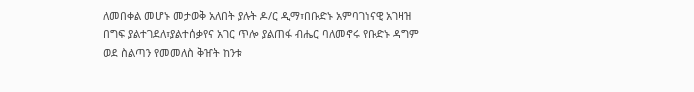ለመበቀል መሆኑ መታወቅ አለበት ያሉት ዶ/ር ዲማ፣በቡድኑ አምባገነናዊ አገዛዝ በግፍ ያልተገደለ፣ያልተሰቃየና አገር ጥሎ ያልጠፋ ብሔር ባለመኖሩ የቡድኑ ዳግም ወደ ስልጣን የመመለስ ቅዠት ከንቱ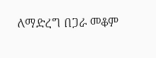ለማድረግ በጋራ መቆም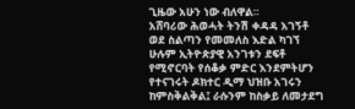ጊዜው አሁን ነው ብለዋል።
አሸባሪው ሕወሓት ትንሽ ቀዳዳ አገኝቶ ወደ ስልጣን የመመለስ እድል ካገኘ ሁሉም ኢትዮጵያዊ አንገቱን ደፍቶ የሚኖርባት የሰቆቃ ምድር እንደምትሆን የተናገሩት ዶክተር ዲማ ህዝቡ አገሩን ከምስቅልቅል፤ ራሱንም ከስቃይ ለመታደግ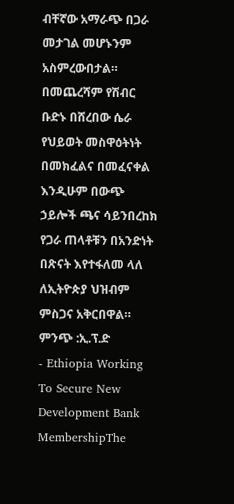ብቸኛው አማራጭ በጋራ መታገል መሆኑንም አስምረውበታል።
በመጨረሻም የሽብር ቡድኑ በሸረበው ሴራ የህይወት መስዋዕትነት በመክፈልና በመፈናቀል እንዲሁም በውጭ ኃይሎች ጫና ሳይንበረከክ የጋራ ጠላቶቹን በአንድነት በጽናት እየተፋለመ ላለ ለኢትዮጵያ ህዝብም ምስጋና አቅርበዋል።
ምንጭ :ኢ.ፕ.ድ
- Ethiopia Working To Secure New Development Bank MembershipThe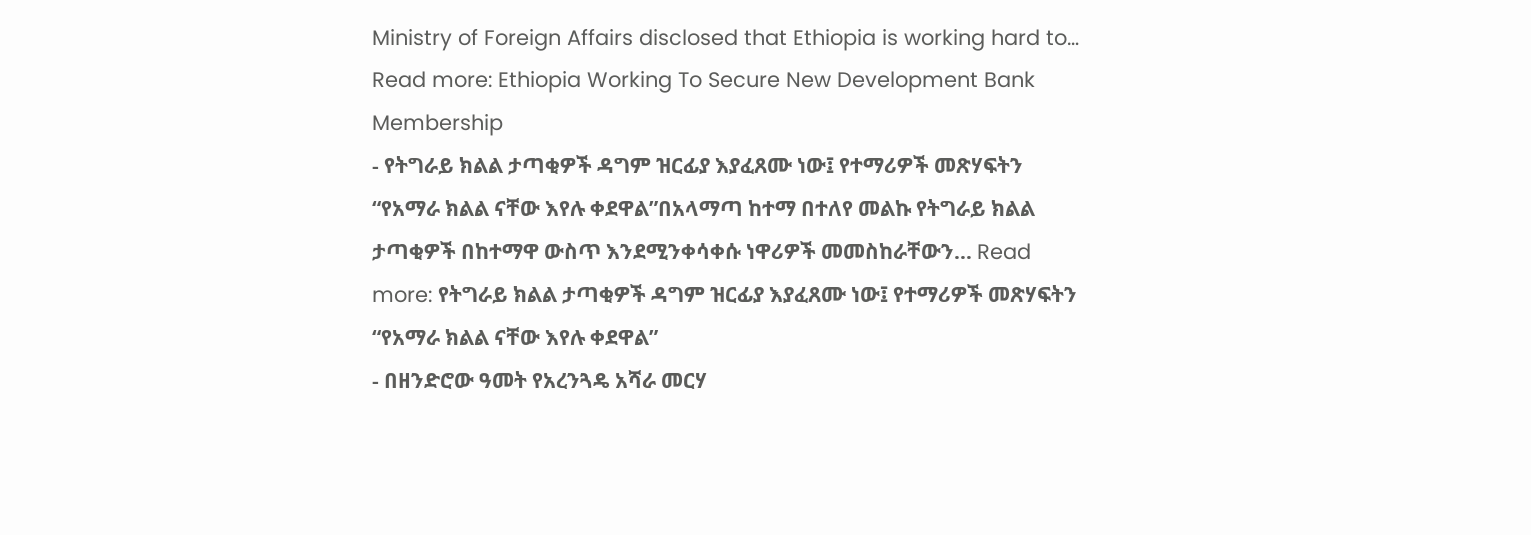Ministry of Foreign Affairs disclosed that Ethiopia is working hard to… Read more: Ethiopia Working To Secure New Development Bank Membership
- የትግራይ ክልል ታጣቂዎች ዳግም ዝርፊያ እያፈጸሙ ነው፤ የተማሪዎች መጽሃፍትን “የአማራ ክልል ናቸው እየሉ ቀደዋል”በአላማጣ ከተማ በተለየ መልኩ የትግራይ ክልል ታጣቂዎች በከተማዋ ውስጥ እንደሚንቀሳቀሱ ነዋሪዎች መመስከራቸውን… Read more: የትግራይ ክልል ታጣቂዎች ዳግም ዝርፊያ እያፈጸሙ ነው፤ የተማሪዎች መጽሃፍትን “የአማራ ክልል ናቸው እየሉ ቀደዋል”
- በዘንድሮው ዓመት የአረንጓዴ አሻራ መርሃ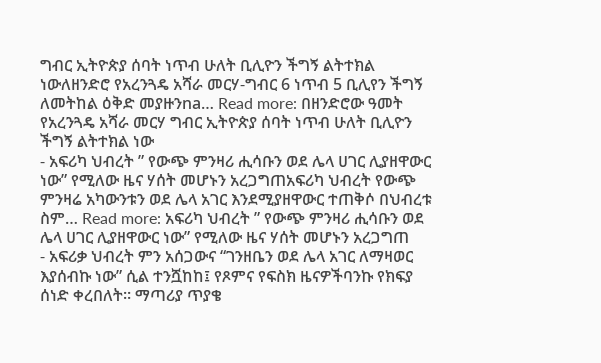ግብር ኢትዮጵያ ሰባት ነጥብ ሁለት ቢሊዮን ችግኝ ልትተክል ነውለዘንድሮ የአረንጓዴ አሻራ መርሃ-ግብር 6 ነጥብ 5 ቢሊየን ችግኝ ለመትከል ዕቅድ መያዙንna… Read more: በዘንድሮው ዓመት የአረንጓዴ አሻራ መርሃ ግብር ኢትዮጵያ ሰባት ነጥብ ሁለት ቢሊዮን ችግኝ ልትተክል ነው
- አፍሪካ ህብረት ” የውጭ ምንዛሪ ሒሳቡን ወደ ሌላ ሀገር ሊያዘዋውር ነው” የሚለው ዜና ሃሰት መሆኑን አረጋግጠአፍሪካ ህብረት የውጭ ምንዛሬ አካውንቱን ወደ ሌላ አገር እንደሚያዘዋውር ተጠቅሶ በህብረቱ ስም… Read more: አፍሪካ ህብረት ” የውጭ ምንዛሪ ሒሳቡን ወደ ሌላ ሀገር ሊያዘዋውር ነው” የሚለው ዜና ሃሰት መሆኑን አረጋግጠ
- አፍሪቃ ህብረት ምን አሰጋውና “ገንዘቤን ወደ ሌላ አገር ለማዛወር እያሰብኩ ነው” ሲል ተንሿከከ፤ የጾምና የፍስክ ዜናዎችባንኩ የክፍያ ሰነድ ቀረበለት። ማጣሪያ ጥያቄ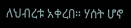ለህብረቱ አቀረበ። ሃሰት ሆኖ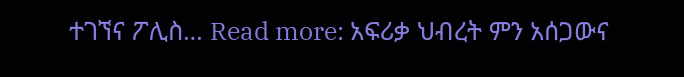ተገኘና ፖሊስ… Read more: አፍሪቃ ህብረት ምን አሰጋውና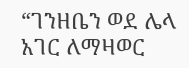“ገንዘቤን ወደ ሌላ አገር ለማዛወር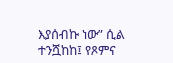እያሰብኩ ነው” ሲል ተንሿከከ፤ የጾምና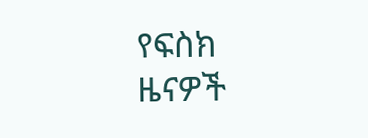የፍስክ ዜናዎች